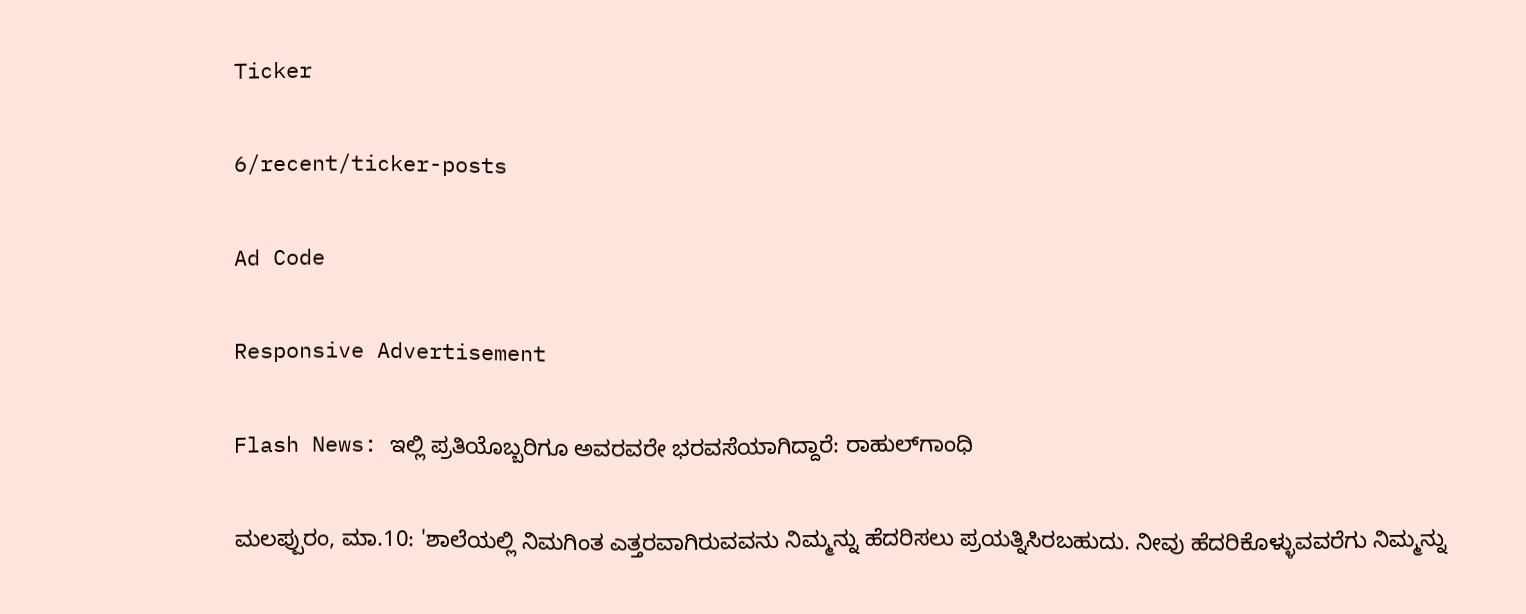Ticker

6/recent/ticker-posts

Ad Code

Responsive Advertisement

Flash News: ಇಲ್ಲಿ ಪ್ರತಿಯೊಬ್ಬರಿಗೂ ಅವರವರೇ ಭರವಸೆಯಾಗಿದ್ದಾರೆ: ರಾಹುಲ್‌ಗಾಂಧಿ

ಮಲಪ್ಪುರಂ, ಮಾ.10: 'ಶಾಲೆಯಲ್ಲಿ ನಿಮಗಿಂತ ಎತ್ತರವಾಗಿರುವವನು ನಿಮ್ಮನ್ನು ಹೆದರಿಸಲು ಪ್ರಯತ್ನಿಸಿರಬಹುದು. ನೀವು ಹೆದರಿಕೊಳ್ಳುವವರೆಗು ನಿಮ್ಮನ್ನು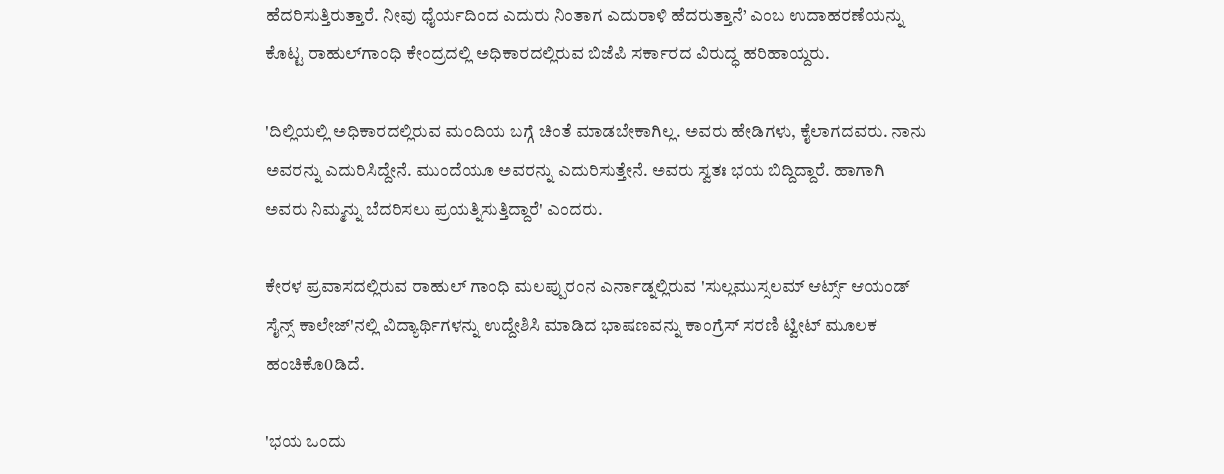ಹೆದರಿಸುತ್ತಿರುತ್ತಾರೆ. ನೀವು ಧೈರ್ಯದಿಂದ ಎದುರು ನಿಂತಾಗ ಎದುರಾಳಿ ಹೆದರುತ್ತಾನೆ’ ಎಂಬ ಉದಾಹರಣೆಯನ್ನು ಕೊಟ್ಟ ರಾಹುಲ್‌ಗಾಂಧಿ ಕೇಂದ್ರದಲ್ಲಿ ಅಧಿಕಾರದಲ್ಲಿರುವ ಬಿಜೆಪಿ ಸರ್ಕಾರದ ವಿರುದ್ಧ ಹರಿಹಾಯ್ದರು.

'ದಿಲ್ಲಿಯಲ್ಲಿ ಅಧಿಕಾರದಲ್ಲಿರುವ ಮಂದಿಯ ಬಗ್ಗೆ ಚಿಂತೆ ಮಾಡಬೇಕಾಗಿಲ್ಲ. ಅವರು ಹೇಡಿಗಳು, ಕೈಲಾಗದವರು. ನಾನು ಅವರನ್ನು ಎದುರಿಸಿದ್ದೇನೆ. ಮುಂದೆಯೂ ಅವರನ್ನು ಎದುರಿಸುತ್ತೇನೆ. ಅವರು ಸ್ವತಃ ಭಯ ಬಿದ್ದಿದ್ದಾರೆ. ಹಾಗಾಗಿ ಅವರು ನಿಮ್ಮನ್ನು ಬೆದರಿಸಲು ಪ್ರಯತ್ನಿಸುತ್ತಿದ್ದಾರೆ' ಎಂದರು.

ಕೇರಳ ಪ್ರವಾಸದಲ್ಲಿರುವ ರಾಹುಲ್ ಗಾಂಧಿ ಮಲಪ್ಪುರಂನ ಎರ್ನಾಡ್ನಲ್ಲಿರುವ 'ಸುಲ್ಲಮುಸ್ಸಲಮ್ ಆರ್ಟ್ಸ್ ಆಯಂಡ್ ಸೈನ್ಸ್ ಕಾಲೇಜ್'ನಲ್ಲಿ ವಿದ್ಯಾರ್ಥಿಗಳನ್ನು ಉದ್ದೇಶಿಸಿ ಮಾಡಿದ ಭಾಷಣವನ್ನು ಕಾಂಗ್ರೆಸ್ ಸರಣಿ ಟ್ವೀಟ್ ಮೂಲಕ ಹಂಚಿಕೊ0ಡಿದೆ.

'ಭಯ ಒಂದು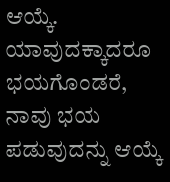ಆಯ್ಕೆ. ಯಾವುದಕ್ಕಾದರೂ ಭಯಗೊಂಡರೆ, ನಾವು ಭಯ ಪಡುವುದನ್ನು ಆಯ್ಕೆ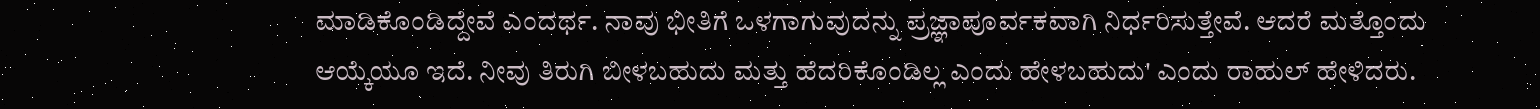ಮಾಡಿಕೊಂಡಿದ್ದೇವೆ ಎಂದರ್ಥ. ನಾವು ಭೀತಿಗೆ ಒಳಗಾಗುವುದನ್ನು ಪ್ರಜ್ಞಾಪೂರ್ವಕವಾಗಿ ನಿರ್ಧರಿಸುತ್ತೇವೆ. ಆದರೆ ಮತ್ತೊಂದು ಆಯ್ಕೆಯೂ ಇದೆ. ನೀವು ತಿರುಗಿ ಬೀಳಬಹುದು ಮತ್ತು ಹೆದರಿಕೊಂಡಿಲ್ಲ ಎಂದು ಹೇಳಬಹುದು' ಎಂದು ರಾಹುಲ್ ಹೇಳಿದರು.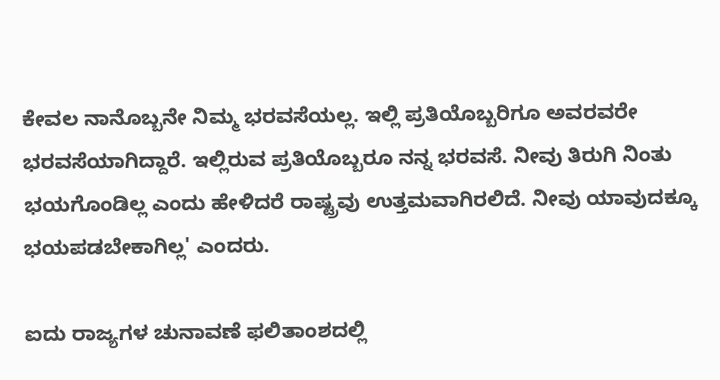ಕೇವಲ ನಾನೊಬ್ಬನೇ ನಿಮ್ಮ ಭರವಸೆಯಲ್ಲ. ಇಲ್ಲಿ ಪ್ರತಿಯೊಬ್ಬರಿಗೂ ಅವರವರೇ ಭರವಸೆಯಾಗಿದ್ದಾರೆ. ಇಲ್ಲಿರುವ ಪ್ರತಿಯೊಬ್ಬರೂ ನನ್ನ ಭರವಸೆ. ನೀವು ತಿರುಗಿ ನಿಂತು ಭಯಗೊಂಡಿಲ್ಲ ಎಂದು ಹೇಳಿದರೆ ರಾಷ್ಟ್ರವು ಉತ್ತಮವಾಗಿರಲಿದೆ. ನೀವು ಯಾವುದಕ್ಕೂ ಭಯಪಡಬೇಕಾಗಿಲ್ಲ' ಎಂದರು.

ಐದು ರಾಜ್ಯಗಳ ಚುನಾವಣೆ ಫಲಿತಾಂಶದಲ್ಲಿ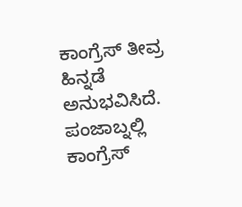ಕಾಂಗ್ರೆಸ್ ತೀವ್ರ ಹಿನ್ನಡೆ ಅನುಭವಿಸಿದೆ. ಪಂಜಾಬ್ನಲ್ಲಿ ಕಾಂಗ್ರೆಸ್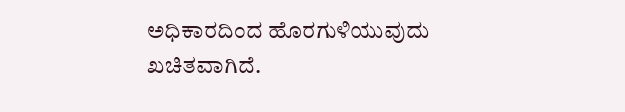ಅಧಿಕಾರದಿಂದ ಹೊರಗುಳಿಯುವುದು ಖಚಿತವಾಗಿದೆ.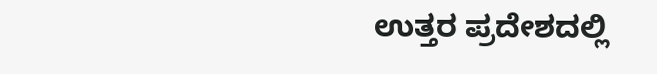ಉತ್ತರ ಪ್ರದೇಶದಲ್ಲಿ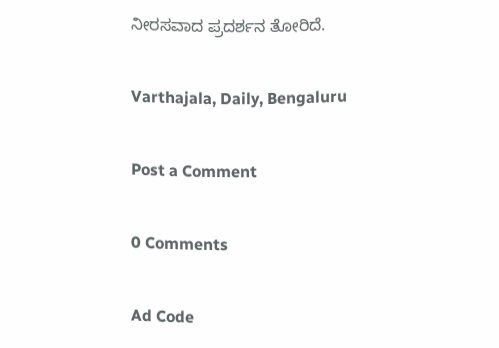ನೀರಸವಾದ ಪ್ರದರ್ಶನ ತೋರಿದೆ.

Varthajala, Daily, Bengaluru

Post a Comment

0 Comments

Ad Code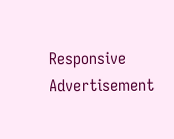Responsive Advertisement